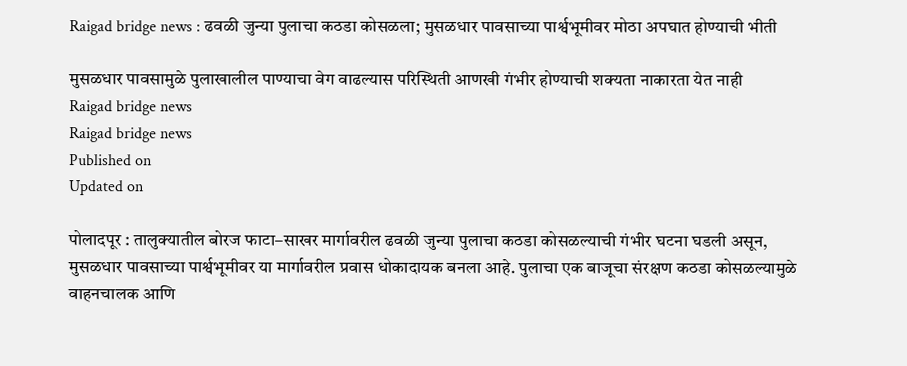Raigad bridge news : ढवळी जुन्या पुलाचा कठडा कोसळला; मुसळधार पावसाच्या पार्श्वभूमीवर मोठा अपघात होण्याची भीती

मुसळधार पावसामुळे पुलाखालील पाण्याचा वेग वाढल्यास परिस्थिती आणखी गंभीर होण्याची शक्यता नाकारता येत नाही
Raigad bridge news
Raigad bridge news
Published on
Updated on

पोलादपूर : तालुक्यातील बोरज फाटा–साखर मार्गावरील ढवळी जुन्या पुलाचा कठडा कोसळल्याची गंभीर घटना घडली असून, मुसळधार पावसाच्या पार्श्वभूमीवर या मार्गावरील प्रवास धोकादायक बनला आहे. पुलाचा एक बाजूचा संरक्षण कठडा कोसळल्यामुळे वाहनचालक आणि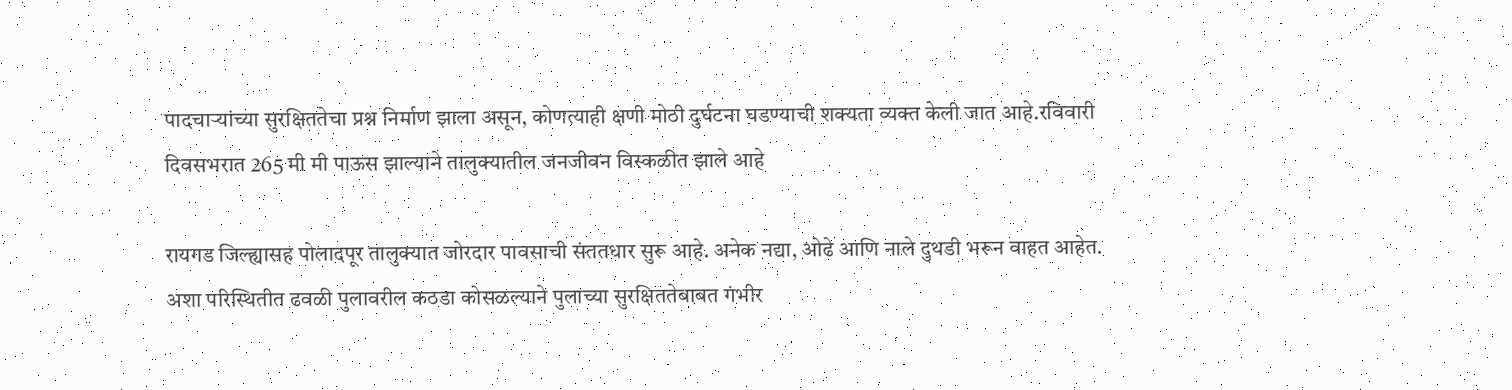पादचाऱ्यांच्या सुरक्षिततेचा प्रश्न निर्माण झाला असून, कोणत्याही क्षणी मोठी दुर्घटना घडण्याची शक्यता व्यक्त केली जात आहे.रविवारी दिवसभरात 265 मी मी पाऊस झाल्याने तालुक्यातील जनजीवन विस्कळीत झाले आहे

रायगड जिल्ह्यासह पोलादपूर तालुक्यात जोरदार पावसाची संततधार सुरू आहे. अनेक नद्या, ओढे आणि नाले दुथडी भरून वाहत आहेत. अशा परिस्थितीत ढवळी पुलावरील कठडा कोसळल्याने पुलाच्या सुरक्षिततेबाबत गंभीर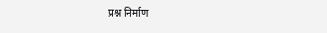प्रश्न निर्माण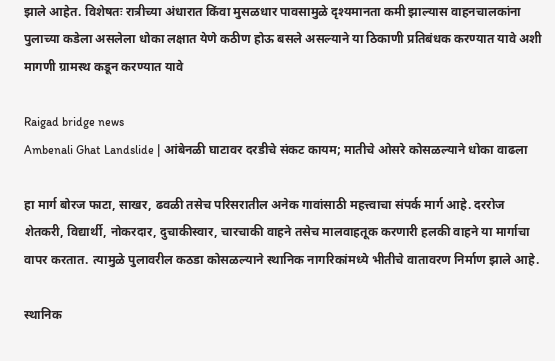झाले आहेत. विशेषतः रात्रीच्या अंधारात किंवा मुसळधार पावसामुळे दृश्यमानता कमी झाल्यास वाहनचालकांना पुलाच्या कडेला असलेला धोका लक्षात येणे कठीण होऊ बसले असल्याने या ठिकाणी प्रतिबंधक करण्यात यावे अशी मागणी ग्रामस्थ कडून करण्यात यावे

Raigad bridge news
Ambenali Ghat Landslide | आंबेनळी घाटावर दरडीचे संकट कायम; मातीचे ओसरे कोसळल्याने धोका वाढला

हा मार्ग बोरज फाटा, साखर, ढवळी तसेच परिसरातील अनेक गावांसाठी महत्त्वाचा संपर्क मार्ग आहे. दररोज शेतकरी, विद्यार्थी, नोकरदार, दुचाकीस्वार, चारचाकी वाहने तसेच मालवाहतूक करणारी हलकी वाहने या मार्गाचा वापर करतात. त्यामुळे पुलावरील कठडा कोसळल्याने स्थानिक नागरिकांमध्ये भीतीचे वातावरण निर्माण झाले आहे.

स्थानिक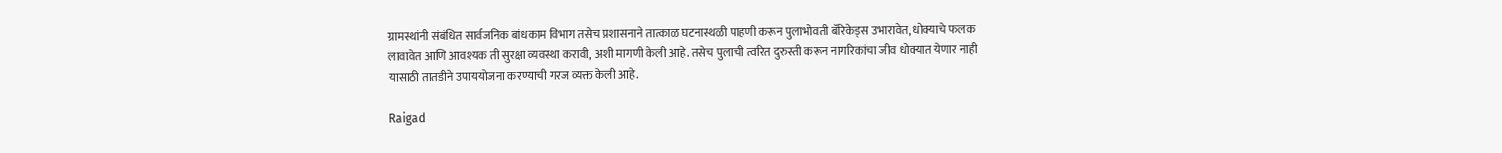ग्रामस्थांनी संबंधित सार्वजनिक बांधकाम विभाग तसेच प्रशासनाने तात्काळ घटनास्थळी पाहणी करून पुलाभोवती बॅरिकेड्स उभारावेत, धोक्याचे फलक लावावेत आणि आवश्यक ती सुरक्षा व्यवस्था करावी, अशी मागणी केली आहे. तसेच पुलाची त्वरित दुरुस्ती करून नागरिकांचा जीव धोक्यात येणार नाही यासाठी तातडीने उपाययोजना करण्याची गरज व्यक्त केली आहे.

Raigad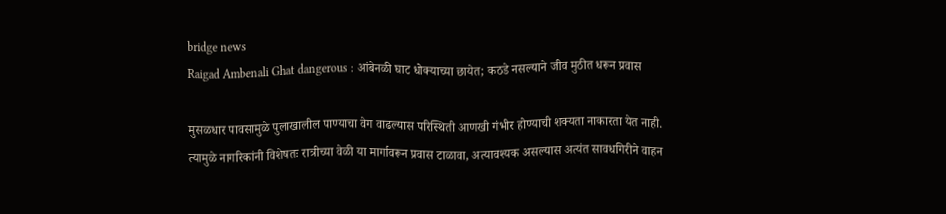bridge news
Raigad Ambenali Ghat dangerous : आंबेनळी घाट धोक्याच्या छायेत; कठडे नसल्याने जीव मुठीत धरून प्रवास

मुसळधार पावसामुळे पुलाखालील पाण्याचा वेग वाढल्यास परिस्थिती आणखी गंभीर होण्याची शक्यता नाकारता येत नाही. त्यामुळे नागरिकांनी विशेषतः रात्रीच्या वेळी या मार्गावरून प्रवास टाळावा, अत्यावश्यक असल्यास अत्यंत सावधगिरीने वाहन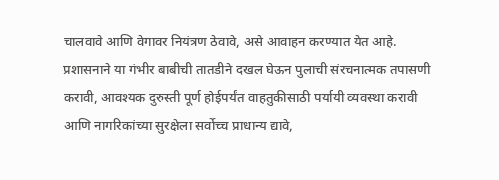चालवावे आणि वेगावर नियंत्रण ठेवावे, असे आवाहन करण्यात येत आहे. प्रशासनाने या गंभीर बाबीची तातडीने दखल घेऊन पुलाची संरचनात्मक तपासणी करावी, आवश्यक दुरुस्ती पूर्ण होईपर्यंत वाहतुकीसाठी पर्यायी व्यवस्था करावी आणि नागरिकांच्या सुरक्षेला सर्वोच्च प्राधान्य द्यावे,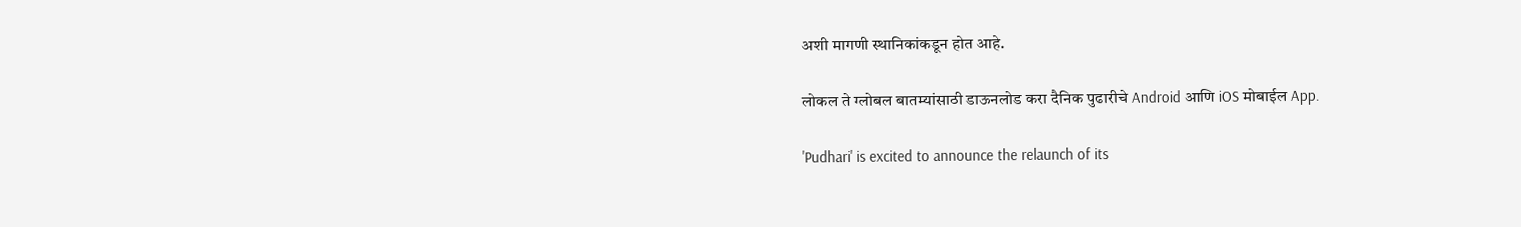अशी मागणी स्थानिकांकडून होत आहे.

लोकल ते ग्लोबल बातम्यांसाठी डाऊनलोड करा दैनिक पुढारीचे Android आणि iOS मोबाईल App.

'Pudhari' is excited to announce the relaunch of its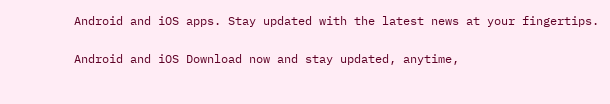Android and iOS apps. Stay updated with the latest news at your fingertips.

Android and iOS Download now and stay updated, anytime,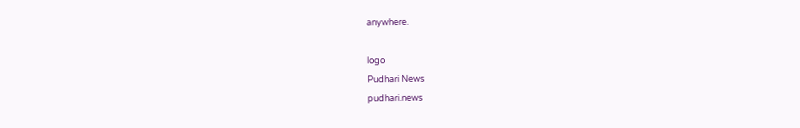anywhere.

logo
Pudhari News
pudhari.news